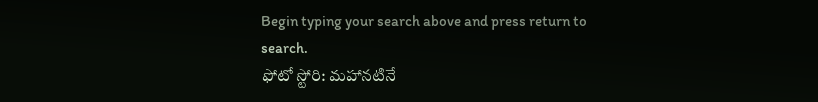Begin typing your search above and press return to search.
ఫోటో స్టోరి: మహానటినే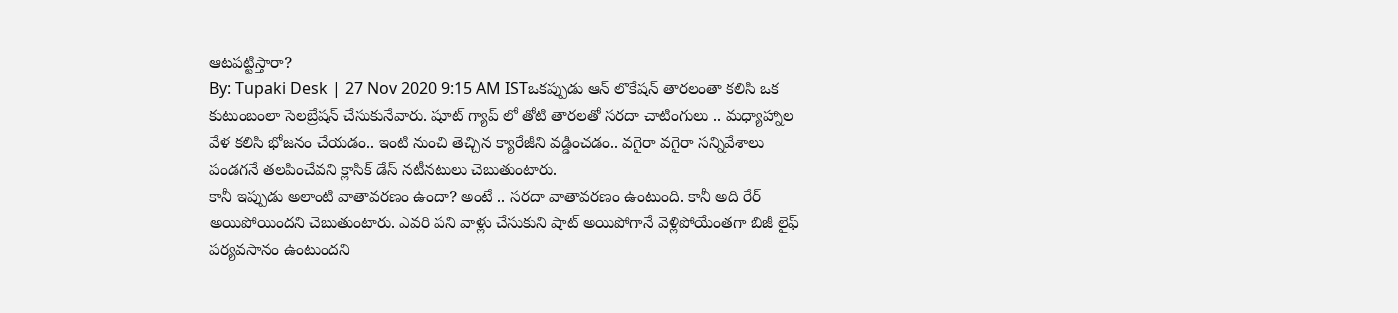ఆటపట్టిస్తారా?
By: Tupaki Desk | 27 Nov 2020 9:15 AM ISTఒకప్పుడు ఆన్ లొకేషన్ తారలంతా కలిసి ఒక కుటుంబంలా సెలబ్రేషన్ చేసుకునేవారు. షూట్ గ్యాప్ లో తోటి తారలతో సరదా చాటింగులు .. మధ్యాహ్నాల వేళ కలిసి భోజనం చేయడం.. ఇంటి నుంచి తెచ్చిన క్యారేజీని వడ్డించడం.. వగైరా వగైరా సన్నివేశాలు పండగనే తలపించేవని క్లాసిక్ డేస్ నటీనటులు చెబుతుంటారు.
కానీ ఇప్పుడు అలాంటి వాతావరణం ఉందా? అంటే .. సరదా వాతావరణం ఉంటుంది. కానీ అది రేర్ అయిపోయిందని చెబుతుంటారు. ఎవరి పని వాళ్లు చేసుకుని షాట్ అయిపోగానే వెళ్లిపోయేంతగా బిజీ లైఫ్ పర్యవసానం ఉంటుందని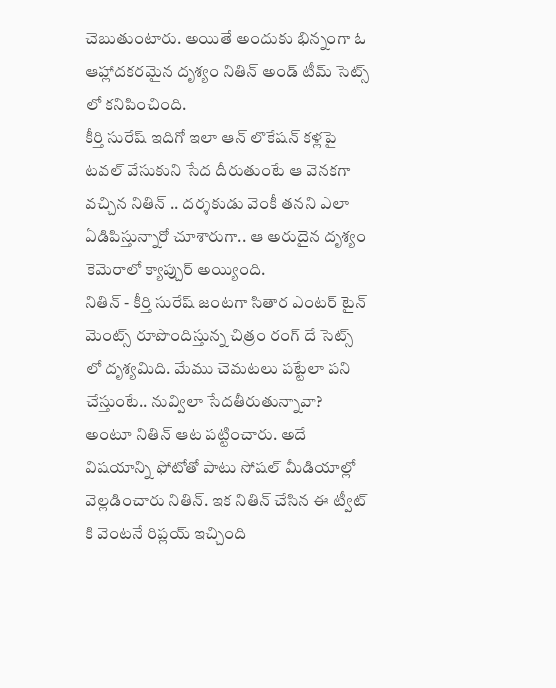చెబుతుంటారు. అయితే అందుకు భిన్నంగా ఓ ఆహ్లాదకరమైన దృశ్యం నితిన్ అండ్ టీమ్ సెట్స్ లో కనిపించింది.
కీర్తి సురేష్ ఇదిగో ఇలా ఆన్ లొకేషన్ కళ్లపై టవల్ వేసుకుని సేద దీరుతుంటే ఆ వెనకగా వచ్చిన నితిన్ .. దర్శకుడు వెంకీ తనని ఎలా ఏడిపిస్తున్నారో చూశారుగా.. ఆ అరుదైన దృశ్యం కెమెరాలో క్యాప్చుర్ అయ్యింది.
నితిన్ - కీర్తి సురేష్ జంటగా సితార ఎంటర్ టైన్ మెంట్స్ రూపొందిస్తున్న చిత్రం రంగ్ దే సెట్స్ లో దృశ్యమిది. మేము చెమటలు పట్టేలా పని చేస్తుంటే.. నువ్విలా సేదతీరుతున్నావా? అంటూ నితిన్ ఆట పట్టించారు. అదే విషయాన్ని ఫోటోతో పాటు సోషల్ మీడియాల్లో వెల్లడించారు నితిన్. ఇక నితిన్ చేసిన ఈ ట్వీట్ కి వెంటనే రిప్లయ్ ఇచ్చింది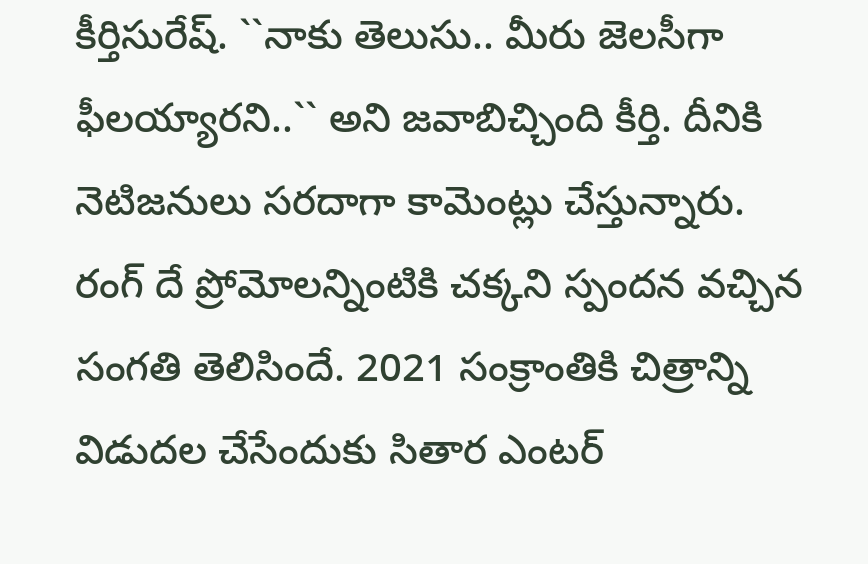కీర్తిసురేష్. ``నాకు తెలుసు.. మీరు జెలసీగా ఫీలయ్యారని..`` అని జవాబిచ్చింది కీర్తి. దీనికి నెటిజనులు సరదాగా కామెంట్లు చేస్తున్నారు.
రంగ్ దే ప్రోమోలన్నింటికి చక్కని స్పందన వచ్చిన సంగతి తెలిసిందే. 2021 సంక్రాంతికి చిత్రాన్ని విడుదల చేసేందుకు సితార ఎంటర్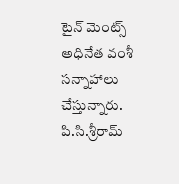టైన్ మెంట్స్ అధినేత వంశీ సన్నాహాలు చేస్తున్నారు. పి.సి.శ్రీరామ్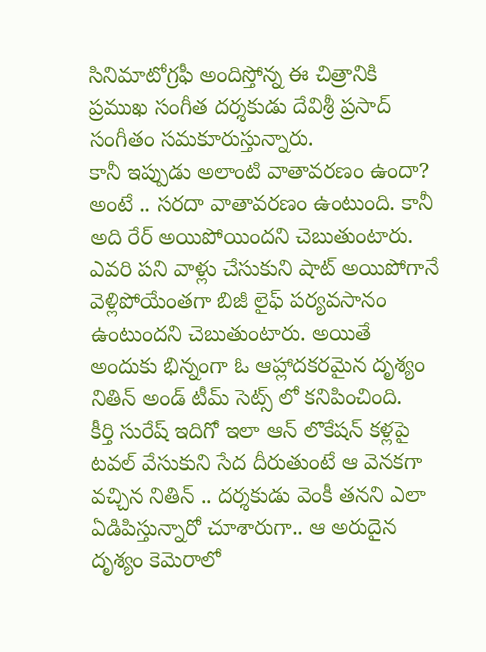సినిమాటోగ్రఫీ అందిస్తోన్న ఈ చిత్రానికి ప్రముఖ సంగీత దర్శకుడు దేవిశ్రీ ప్రసాద్ సంగీతం సమకూరుస్తున్నారు.
కానీ ఇప్పుడు అలాంటి వాతావరణం ఉందా? అంటే .. సరదా వాతావరణం ఉంటుంది. కానీ అది రేర్ అయిపోయిందని చెబుతుంటారు. ఎవరి పని వాళ్లు చేసుకుని షాట్ అయిపోగానే వెళ్లిపోయేంతగా బిజీ లైఫ్ పర్యవసానం ఉంటుందని చెబుతుంటారు. అయితే అందుకు భిన్నంగా ఓ ఆహ్లాదకరమైన దృశ్యం నితిన్ అండ్ టీమ్ సెట్స్ లో కనిపించింది.
కీర్తి సురేష్ ఇదిగో ఇలా ఆన్ లొకేషన్ కళ్లపై టవల్ వేసుకుని సేద దీరుతుంటే ఆ వెనకగా వచ్చిన నితిన్ .. దర్శకుడు వెంకీ తనని ఎలా ఏడిపిస్తున్నారో చూశారుగా.. ఆ అరుదైన దృశ్యం కెమెరాలో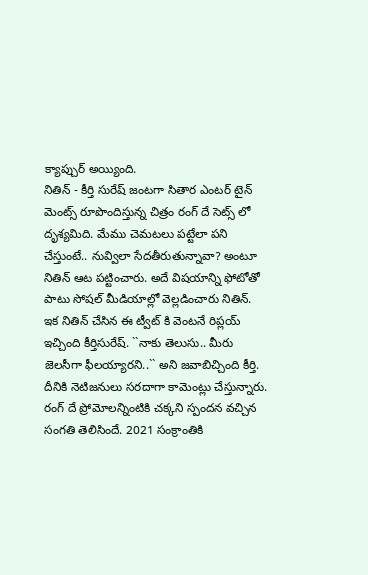క్యాప్చుర్ అయ్యింది.
నితిన్ - కీర్తి సురేష్ జంటగా సితార ఎంటర్ టైన్ మెంట్స్ రూపొందిస్తున్న చిత్రం రంగ్ దే సెట్స్ లో దృశ్యమిది. మేము చెమటలు పట్టేలా పని చేస్తుంటే.. నువ్విలా సేదతీరుతున్నావా? అంటూ నితిన్ ఆట పట్టించారు. అదే విషయాన్ని ఫోటోతో పాటు సోషల్ మీడియాల్లో వెల్లడించారు నితిన్. ఇక నితిన్ చేసిన ఈ ట్వీట్ కి వెంటనే రిప్లయ్ ఇచ్చింది కీర్తిసురేష్. ``నాకు తెలుసు.. మీరు జెలసీగా ఫీలయ్యారని..`` అని జవాబిచ్చింది కీర్తి. దీనికి నెటిజనులు సరదాగా కామెంట్లు చేస్తున్నారు.
రంగ్ దే ప్రోమోలన్నింటికి చక్కని స్పందన వచ్చిన సంగతి తెలిసిందే. 2021 సంక్రాంతికి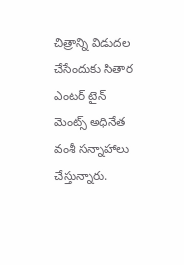చిత్రాన్ని విడుదల చేసేందుకు సితార ఎంటర్ టైన్ మెంట్స్ అధినేత వంశీ సన్నాహాలు చేస్తున్నారు.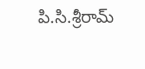పి.సి.శ్రీరామ్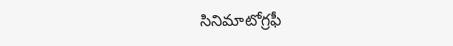సినిమాటోగ్రఫీ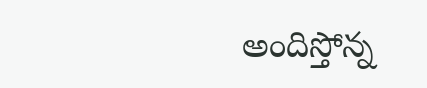అందిస్తోన్న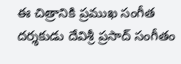ఈ చిత్రానికి ప్రముఖ సంగీత దర్శకుడు దేవిశ్రీ ప్రసాద్ సంగీతం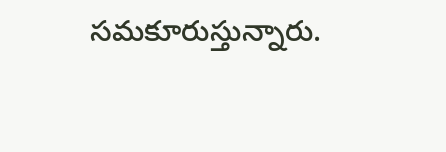సమకూరుస్తున్నారు.